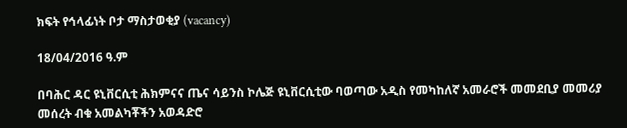ክፍት የኅላፊነት ቦታ ማስታወቂያ (vacancy)

18/04/2016 ዓ.ም

በባሕር ዳር ዩኒቨርሲቲ ሕክምናና ጤና ሳይንስ ኮሌጅ ዩኒቨርሲቲው ባወጣው አዲስ የመካከለኛ አመራሮች መመደቢያ መመሪያ መሰረት ብቁ አመልካቾችን አወዳድሮ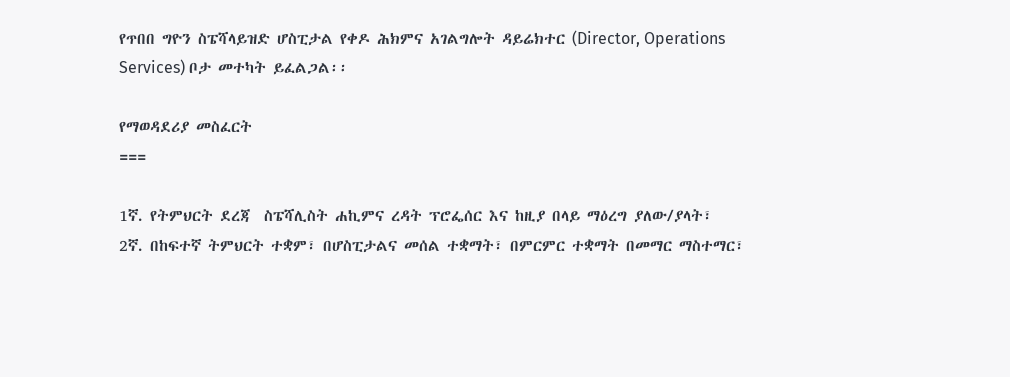የጥበበ ግዮን ስፔሻላይዝድ ሆስፒታል የቀዶ ሕክምና አገልግሎት ዳይሬክተር (Director, Operations Services) ቦታ መተካት ይፈልጋል፡፡

የማወዳደሪያ መስፈርት
===

1ኛ. የትምህርት ደረጃ  ስፔሻሊስት ሐኪምና ረዳት ፕሮፌሰር እና ከዚያ በላይ ማዕረግ ያለው/ያላት፣
2ኛ. በከፍተኛ ትምህርት ተቋም፣ በሆስፒታልና መሰል ተቋማት፣ በምርምር ተቋማት በመማር ማስተማር፣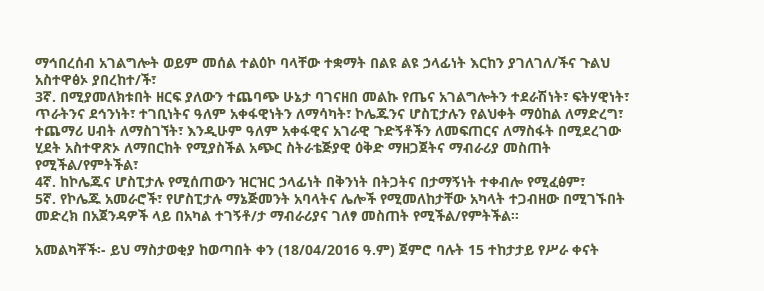ማኅበረሰብ አገልግሎት ወይም መሰል ተልዕኮ ባላቸው ተቋማት በልዩ ልዩ ኃላፊነት እርከን ያገለገለ/ችና ጉልህ አስተዋፅኦ ያበረከተ/ች፣
3ኛ. በሚያመለክቱበት ዘርፍ ያለውን ተጨባጭ ሁኔታ ባገናዘበ መልኩ የጤና አገልግሎትን ተደራሽነት፣ ፍትሃዊነት፣ ጥራትንና ደኅንነት፣ ተገቢነትና ዓለም አቀፋዊነትን ለማሳካት፣ ኮሌጁንና ሆስፒታሉን የልህቀት ማዕከል ለማድረግ፣ ተጨማሪ ሀብት ለማስገኘት፣ እንዲሁም ዓለም አቀፋዊና አገራዊ ጉድኝቶችን ለመፍጠርና ለማስፋት በሚደረገው ሂደት አስተዋጽኦ ለማበርከት የሚያስችል አጭር ስትራቴጅያዊ ዕቅድ ማዘጋጀትና ማብራሪያ መስጠት የሚችል/የምትችል፣
4ኛ. ከኮሌጁና ሆስፒታሉ የሚሰጠውን ዝርዝር ኃላፊነት በቅንነት በትጋትና በታማኝነት ተቀብሎ የሚፈፅም፣
5ኛ. የኮሌጁ አመራሮች፣ የሆስፒታሉ ማኔጅመንት አባላትና ሌሎች የሚመለከታቸው አካላት ተጋብዘው በሚገኙበት መድረክ በአጀንዳዎች ላይ በአካል ተገኝቶ/ታ ማብራሪያና ገለፃ መስጠት የሚችል/የምትችል፡፡

አመልካቾች፡- ይህ ማስታወቂያ ከወጣበት ቀን (18/04/2016 ዓ.ም) ጀምሮ ባሉት 15 ተከታታይ የሥራ ቀናት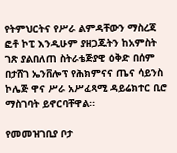የትምህርትና የሥራ ልምዳቸውን ማስረጃ ፎቶ ኮፒ እንዲሁም ያዘጋጁትን ከአምስት ገጽ ያልበለጠ ስትራቴጅያዊ ዕቅድ በሰም በታሸገ ኤንቨሎፕ የሕክምናና ጤና ሳይንስ ኮሌጅ ዋና ሥራ አሥፈጻሚ ዳይሬክተር ቢሮ ማስገባት ይኖርባቸዋል፡፡

የመመዝገቢያ ቦታ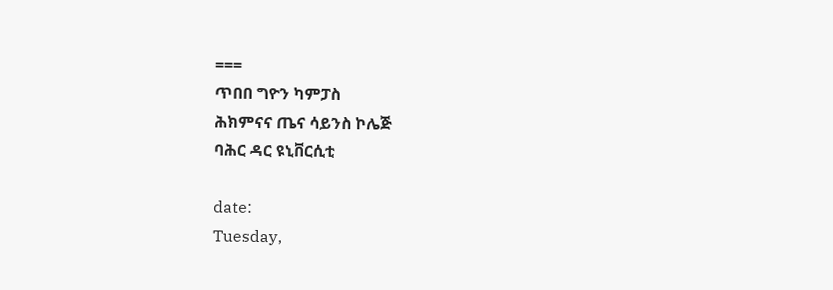===
ጥበበ ግዮን ካምፓስ
ሕክምናና ጤና ሳይንስ ኮሌጅ
ባሕር ዳር ዩኒቨርሲቲ

date:
Tuesday,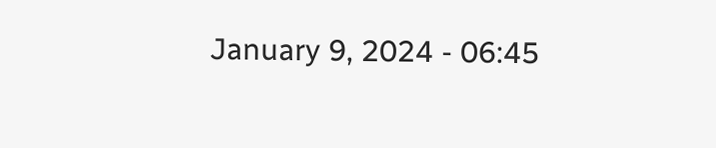January 9, 2024 - 06:45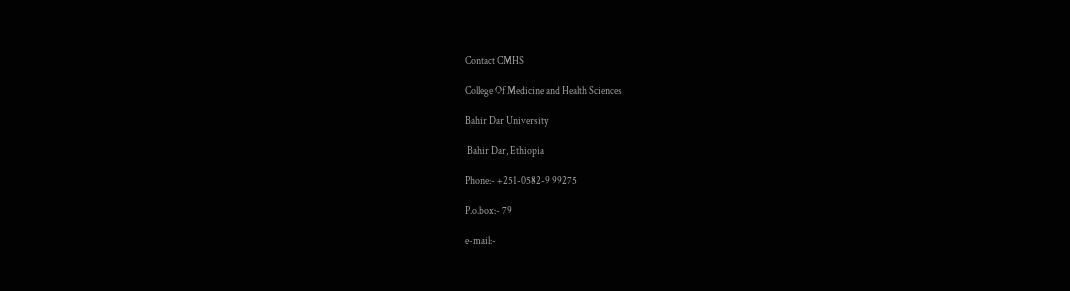Contact CMHS

College Of Medicine and Health Sciences

Bahir Dar University

 Bahir Dar, Ethiopia

Phone:- +251-0582-9 99275

P.o.box:- 79

e-mail:-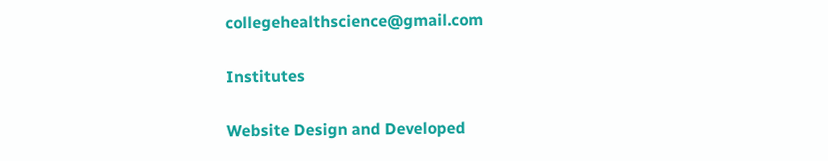collegehealthscience@gmail.com

Institutes

Website Design and Developed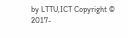by LTTU,ICT Copyright © 2017-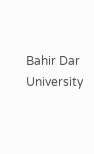Bahir Dar University